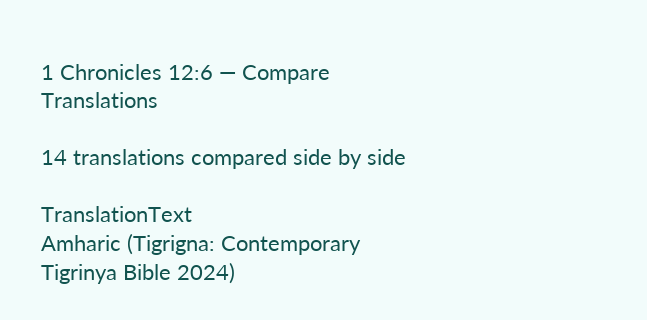1 Chronicles 12:6 — Compare Translations

14 translations compared side by side

TranslationText
Amharic (Tigrigna: Contemporary Tigrinya Bible 2024)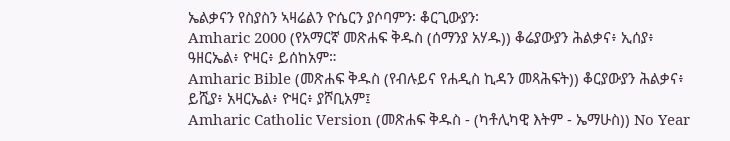ኤልቃናን የስያስን ኣዛሬልን ዮሴርን ያሶባምን፡ ቆርጊውያን፡
Amharic 2000 (የአማርኛ መጽሐፍ ቅዱስ (ሰማንያ አሃዱ)) ቆሬያውያን ሕልቃና፥ ኢሰያ፥ ዓዘርኤል፥ ዮዛር፥ ይሰከአም።
Amharic Bible (መጽሐፍ ቅዱስ (የብሉይና የሐዲስ ኪዳን መጻሕፍት)) ቆርያውያን ሕልቃና፥ ይሺያ፥ አዛርኤል፥ ዮዛር፥ ያሾቢአም፤
Amharic Catholic Version (መጽሐፍ ቅዱስ - (ካቶሊካዊ እትም - ኤማሁስ)) No Year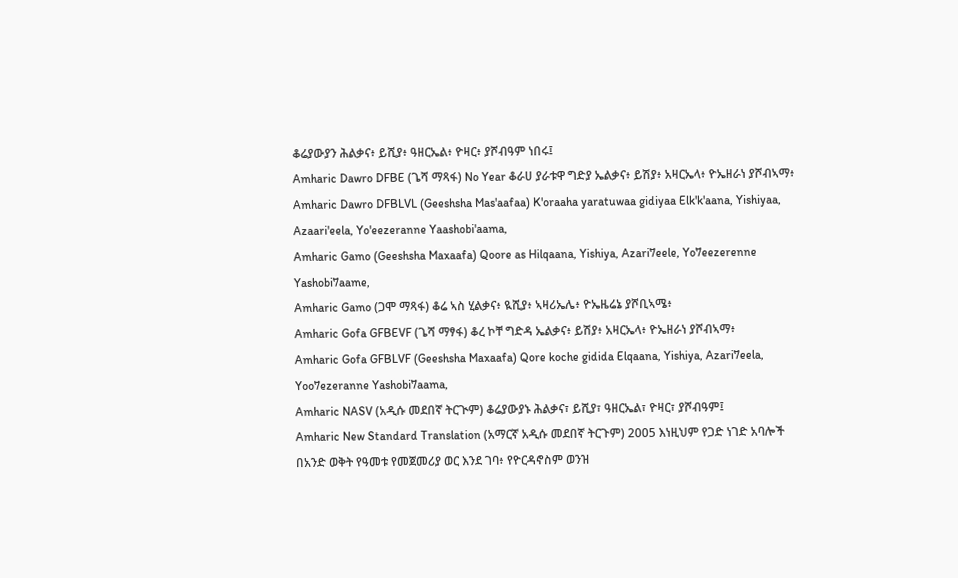ቆሬያውያን ሕልቃና፥ ይሺያ፥ ዓዘርኤል፥ ዮዛር፥ ያሾብዓም ነበሩ፤
Amharic Dawro DFBE (ጌሻ ማጻፋ) No Year ቆራሀ ያራቱዋ ግድያ ኤልቃና፥ ይሽያ፥ አዛርኤላ፥ ዮኤዘራነ ያሾብኣማ፥
Amharic Dawro DFBLVL (Geeshsha Mas'aafaa) K'oraaha yaratuwaa gidiyaa Elk'k'aana, Yishiyaa, Azaari'eela, Yo'eezeranne Yaashobi'aama,
Amharic Gamo (Geeshsha Maxaafa) Qoore as Hilqaana, Yishiya, Azari7eele, Yo7eezerenne Yashobi7aame,
Amharic Gamo (ጋሞ ማጻፋ) ቆሬ ኣስ ሂልቃና፥ ዪሺያ፥ ኣዛሪኤሌ፥ ዮኤዜሬኔ ያሾቢኣሜ፥
Amharic Gofa GFBEVF (ጌሻ ማፃፋ) ቆረ ኮቸ ግድዳ ኤልቃና፥ ይሽያ፥ አዛርኤላ፥ ዮኤዘራነ ያሾብኣማ፥
Amharic Gofa GFBLVF (Geeshsha Maxaafa) Qore koche gidida Elqaana, Yishiya, Azari7eela, Yoo7ezeranne Yashobi7aama,
Amharic NASV (አዲሱ መደበኛ ትርጒም) ቆሬያውያኑ ሕልቃና፣ ይሺያ፣ ዓዘርኤል፣ ዮዛር፣ ያሾብዓም፤
Amharic New Standard Translation (አማርኛ አዲሱ መደበኛ ትርጉም) 2005 እነዚህም የጋድ ነገድ አባሎች በአንድ ወቅት የዓመቱ የመጀመሪያ ወር እንደ ገባ፥ የዮርዳኖስም ወንዝ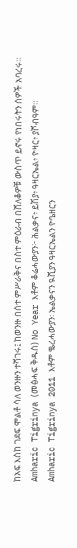ከአፍ እስከ ገደፍ ሞልቶ ሳለ ወንዙን ተሻገሩ፤ ከወንዙ በሰተ ምሥራቅና በስተ ምዕራብ በሸለቆዎቹ ውስጥ ይኖሩ የነበሩትን ሰዎች አባረሩ።
Amharic Tigrinya (መፅሓፍ ቅዱስ) No Year እቶም ቆሬሓውያን፦ ሕልቃና፥ ይሽያ፥ ዓዛርኤል፥ ዮዛር፥ ያሾብዓም።
Amharic Tigrinya 2011 እቶም ቈረሓውያን፡ ኤልቃናን ዪሺያን ዓዛርኤልን ዮዔዘርን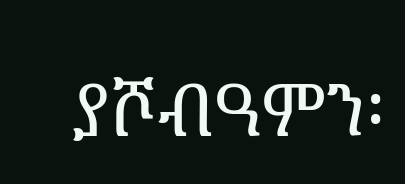ያሾብዓምን፡